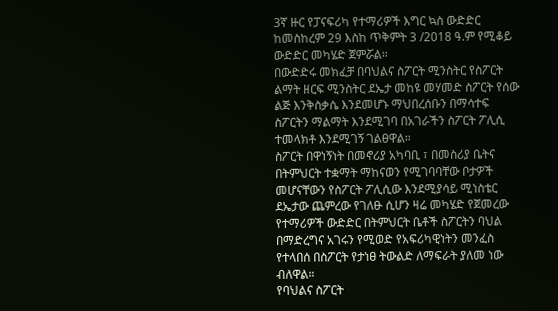3ኛ ዙር የፓናፍሪካ የተማሪዎች እግር ኳስ ውድድር ከመስከረም 29 እስከ ጥቅምት 3 /2018 ዓ.ም የሚቆይ ውድድር መካሄድ ጀምሯል።
በውድድሩ መክፈቻ በባህልና ስፖርት ሚንስትር የስፖርት ልማት ዘርፍ ሚንስትር ደኤታ መከዩ መሃመድ ስፖርት የሰው ልጅ እንቅስቃሴ እንደመሆኑ ማህበረሰቡን በማሳተፍ ስፖርትን ማልማት እንደሚገባ በአገራችን ስፖርት ፖሊሲ ተመላክቶ እንደሚገኝ ገልፀዋል።
ስፖርት በዋነኝነት በመኖሪያ አካባቢ ፣ በመስሪያ ቤትና በትምህርት ተቋማት ማከናወን የሚገባባቸው ቦታዎች መሆናቸውን የስፖርት ፖሊሲው እንደሚያሳይ ሚነስቴር ደኤታው ጨምረው የገለፁ ሲሆን ዛሬ መካሄድ የጀመረው የተማሪዎች ውድድር በትምህርት ቤቶች ስፖርትን ባህል በማድረግና አገሩን የሚወድ የአፍሪካዊነትን መንፈስ የተላበሰ በስፖርት የታነፀ ትውልድ ለማፍራት ያለመ ነው ብለዋል።
የባህልና ስፖርት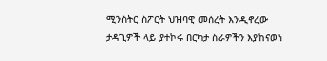ሚንስትር ስፖርት ህዝባዊ መሰረት እንዲኖረው ታዳጊዎች ላይ ያተኮሩ በርካታ ስራዎችን እያከናወነ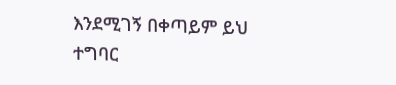እንደሚገኝ በቀጣይም ይህ ተግባር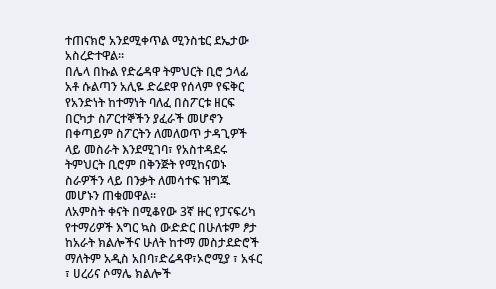ተጠናክሮ አንደሚቀጥል ሚንስቴር ደኤታው አስረድተዋል።
በሌላ በኩል የድሬዳዋ ትምህርት ቢሮ ኃላፊ አቶ ሱልጣን አሊዬ ድሬደዋ የሰላም የፍቅር የአንድነት ከተማነት ባለፈ በስፖርቱ ዘርፍ በርካታ ስፖርተኞችን ያፈራች መሆኖን በቀጣይም ስፖርትን ለመለወጥ ታዳጊዎች ላይ መስራት እንደሚገባ፣ የአስተዳደሩ ትምህርት ቢሮም በቅንጅት የሚከናወኑ ስራዎችን ላይ በንቃት ለመሳተፍ ዝግጁ መሆኑን ጠቁመዋል።
ለአምስት ቀናት በሚቆየው 3ኛ ዙር የፓናፍሪካ የተማሪዎች እግር ኳስ ውድድር በሁለቱም ፆታ ከአራት ክልሎችና ሁለት ከተማ መስታደድሮች ማለትም አዲስ አበባ፣ድሬዳዋ፣ኦሮሚያ ፣ አፋር ፣ ሀረሪና ሶማሌ ክልሎች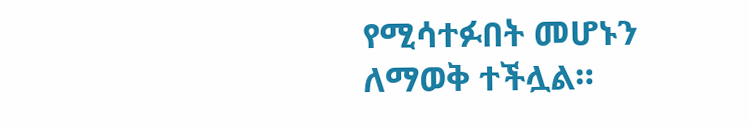የሚሳተፉበት መሆኑን ለማወቅ ተችሏል።